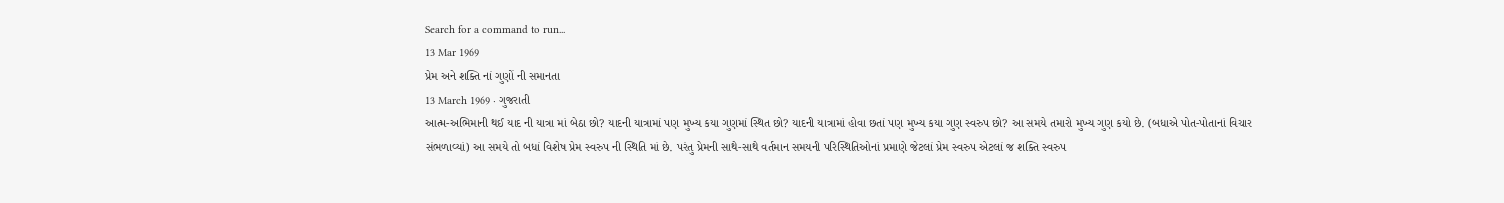Search for a command to run...
13 Mar 1969
પ્રેમ અને શક્તિ નાં ગુણોં ની સમાનતા
13 March 1969 · ગુજરાતી
આત્મ-અભિમાની થઈ યાદ ની યાત્રા માં બેઠા છો? યાદની યાત્રામાં પણ મુખ્ય કયા ગુણમાં સ્થિત છો? યાદની યાત્રામાં હોવા છતાં પણ મુખ્ય કયા ગુણ સ્વરુપ છો? આ સમયે તમારો મુખ્ય ગુણ કયો છે. (બધાએ પોત-પોતાનાં વિચાર સંભળાવ્યાં) આ સમયે તો બધાં વિશેષ પ્રેમ સ્વરુપ ની સ્થિતિ માં છે. પરંતુ પ્રેમની સાથે-સાથે વર્તમાન સમયની પરિસ્થિતિઓનાં પ્રમાણે જેટલાં પ્રેમ સ્વરુપ એટલાં જ શક્તિ સ્વરુપ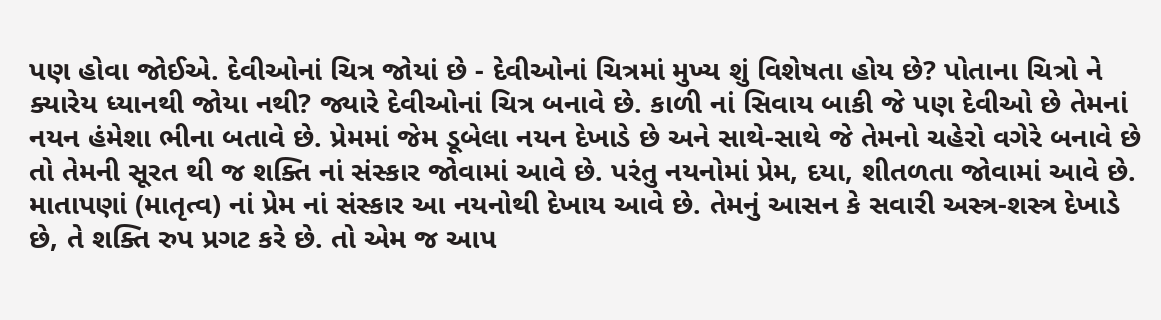પણ હોવા જોઈએ. દેવીઓનાં ચિત્ર જોયાં છે - દેવીઓનાં ચિત્રમાં મુખ્ય શું વિશેષતા હોય છે? પોતાના ચિત્રો ને ક્યારેય ધ્યાનથી જોયા નથી? જ્યારે દેવીઓનાં ચિત્ર બનાવે છે. કાળી નાં સિવાય બાકી જે પણ દેવીઓ છે તેમનાં નયન હંમેશા ભીના બતાવે છે. પ્રેમમાં જેમ ડૂબેલા નયન દેખાડે છે અને સાથે-સાથે જે તેમનો ચહેરો વગેરે બનાવે છે તો તેમની સૂરત થી જ શક્તિ નાં સંસ્કાર જોવામાં આવે છે. પરંતુ નયનોમાં પ્રેમ, દયા, શીતળતા જોવામાં આવે છે. માતાપણાં (માતૃત્વ) નાં પ્રેમ નાં સંસ્કાર આ નયનોથી દેખાય આવે છે. તેમનું આસન કે સવારી અસ્ત્ર-શસ્ત્ર દેખાડે છે, તે શક્તિ રુપ પ્રગટ કરે છે. તો એમ જ આપ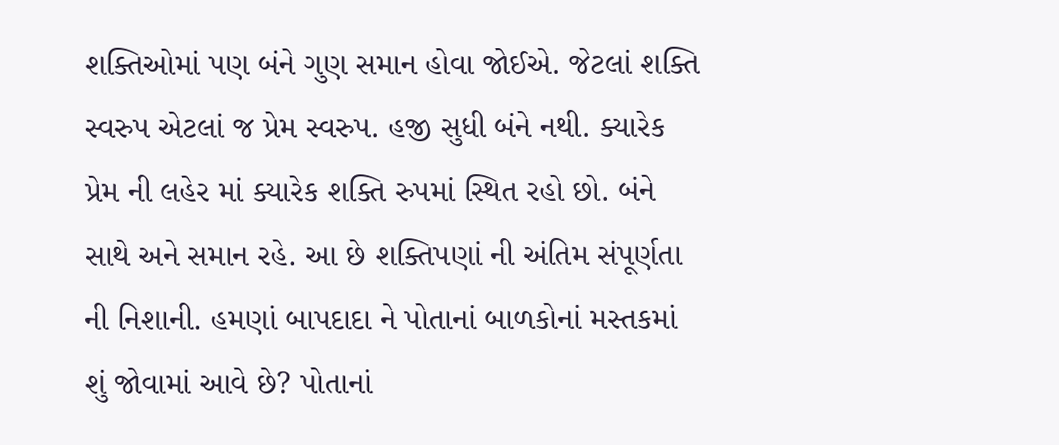શક્તિઓમાં પણ બંને ગુણ સમાન હોવા જોઈએ. જેટલાં શક્તિ સ્વરુપ એટલાં જ પ્રેમ સ્વરુપ. હજી સુધી બંને નથી. ક્યારેક પ્રેમ ની લહેર માં ક્યારેક શક્તિ રુપમાં સ્થિત રહો છો. બંને સાથે અને સમાન રહે. આ છે શક્તિપણાં ની અંતિમ સંપૂર્ણતા ની નિશાની. હમણાં બાપદાદા ને પોતાનાં બાળકોનાં મસ્તકમાં શું જોવામાં આવે છે? પોતાનાં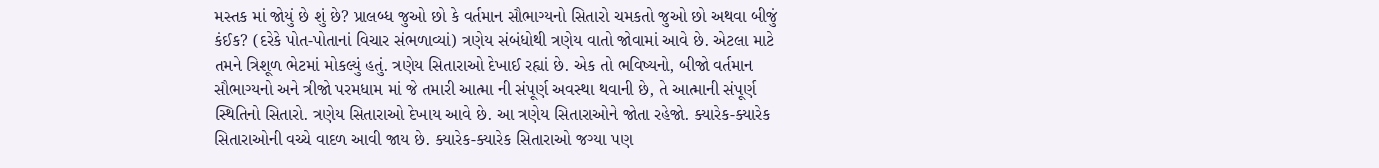મસ્તક માં જોયું છે શું છે? પ્રાલબ્ધ જુઓ છો કે વર્તમાન સૌભાગ્યનો સિતારો ચમકતો જુઓ છો અથવા બીજું કંઈક? (દરેકે પોત-પોતાનાં વિચાર સંભળાવ્યાં) ત્રણેય સંબંધોથી ત્રણેય વાતો જોવામાં આવે છે. એટલા માટે તમને ત્રિશૂળ ભેટમાં મોકલ્યું હતું. ત્રણેય સિતારાઓ દેખાઈ રહ્યાં છે. એક તો ભવિષ્યનો, બીજો વર્તમાન સૌભાગ્યનો અને ત્રીજો પરમધામ માં જે તમારી આત્મા ની સંપૂર્ણ અવસ્થા થવાની છે, તે આત્માની સંપૂર્ણ સ્થિતિનો સિતારો. ત્રણેય સિતારાઓ દેખાય આવે છે. આ ત્રણેય સિતારાઓને જોતા રહેજો. ક્યારેક-ક્યારેક સિતારાઓની વચ્ચે વાદળ આવી જાય છે. ક્યારેક-ક્યારેક સિતારાઓ જગ્યા પણ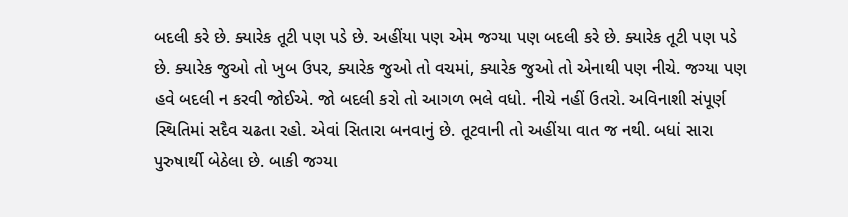બદલી કરે છે. ક્યારેક તૂટી પણ પડે છે. અહીંયા પણ એમ જગ્યા પણ બદલી કરે છે. ક્યારેક તૂટી પણ પડે છે. ક્યારેક જુઓ તો ખુબ ઉપર, ક્યારેક જુઓ તો વચમાં, ક્યારેક જુઓ તો એનાથી પણ નીચે. જગ્યા પણ હવે બદલી ન કરવી જોઈએ. જો બદલી કરો તો આગળ ભલે વધો. નીચે નહીં ઉતરો. અવિનાશી સંપૂર્ણ સ્થિતિમાં સદૈવ ચઢતા રહો. એવાં સિતારા બનવાનું છે. તૂટવાની તો અહીંયા વાત જ નથી. બધાં સારા પુરુષાર્થી બેઠેલા છે. બાકી જગ્યા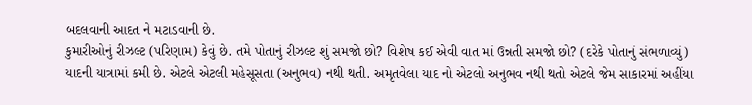બદલવાની આદત ને મટાડવાની છે.
કુમારીઓનું રીઝલ્ટ (પરિણામ) કેવું છે. તમે પોતાનું રીઝલ્ટ શું સમજો છો? વિશેષ કઈ એવી વાત માં ઉન્નતી સમજો છો? (દરેકે પોતાનું સંભળાવ્યું) યાદની યાત્રામાં કમી છે. એટલે એટલી મહેસૂસતા (અનુભવ) નથી થતી. અમૃતવેલા યાદ નો એટલો અનુભવ નથી થતો એટલે જેમ સાકારમાં અહીંયા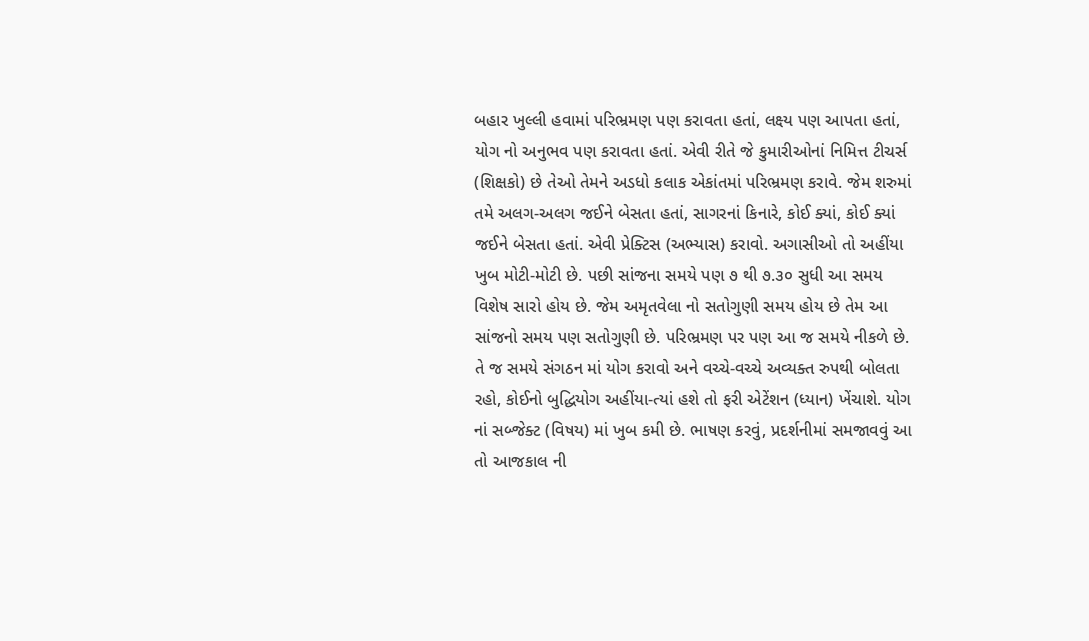બહાર ખુલ્લી હવામાં પરિભ્રમણ પણ કરાવતા હતાં, લક્ષ્ય પણ આપતા હતાં, યોગ નો અનુભવ પણ કરાવતા હતાં. એવી રીતે જે કુમારીઓનાં નિમિત્ત ટીચર્સ (શિક્ષકો) છે તેઓ તેમને અડધો કલાક એકાંતમાં પરિભ્રમણ કરાવે. જેમ શરુમાં તમે અલગ-અલગ જઈને બેસતા હતાં, સાગરનાં કિનારે, કોઈ ક્યાં, કોઈ ક્યાં જઈને બેસતા હતાં. એવી પ્રેક્ટિસ (અભ્યાસ) કરાવો. અગાસીઓ તો અહીંયા ખુબ મોટી-મોટી છે. પછી સાંજના સમયે પણ ૭ થી ૭.૩૦ સુધી આ સમય વિશેષ સારો હોય છે. જેમ અમૃતવેલા નો સતોગુણી સમય હોય છે તેમ આ સાંજનો સમય પણ સતોગુણી છે. પરિભ્રમણ પર પણ આ જ સમયે નીકળે છે. તે જ સમયે સંગઠન માં યોગ કરાવો અને વચ્ચે-વચ્ચે અવ્યક્ત રુપથી બોલતા રહો, કોઈનો બુદ્ધિયોગ અહીંયા-ત્યાં હશે તો ફરી એટેંશન (ધ્યાન) ખેંચાશે. યોગ નાં સબ્જેક્ટ (વિષય) માં ખુબ કમી છે. ભાષણ કરવું, પ્રદર્શનીમાં સમજાવવું આ તો આજકાલ ની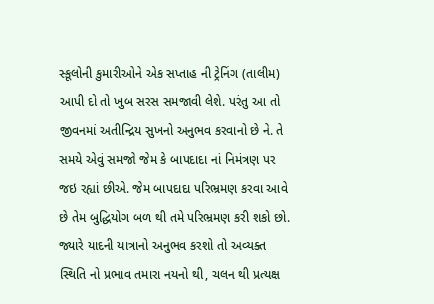સ્કૂલોની કુમારીઓને એક સપ્તાહ ની ટ્રેનિંગ (તાલીમ) આપી દો તો ખુબ સરસ સમજાવી લેશે. પરંતુ આ તો જીવનમાં અતીન્દ્રિય સુખનો અનુભવ કરવાનો છે ને. તે સમયે એવું સમજો જેમ કે બાપદાદા નાં નિમંત્રણ પર જઇ રહ્યાં છીએ. જેમ બાપદાદા પરિભ્રમણ કરવા આવે છે તેમ બુદ્ધિયોગ બળ થી તમે પરિભ્રમણ કરી શકો છો. જ્યારે યાદની યાત્રાનો અનુભવ કરશો તો અવ્યક્ત સ્થિતિ નો પ્રભાવ તમારા નયનો થી, ચલન થી પ્રત્યક્ષ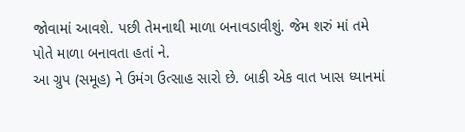જોવામાં આવશે. પછી તેમનાથી માળા બનાવડાવીશું. જેમ શરું માં તમે પોતે માળા બનાવતા હતાં ને.
આ ગ્રુપ (સમૂહ) ને ઉમંગ ઉત્સાહ સારો છે. બાકી એક વાત ખાસ ધ્યાનમાં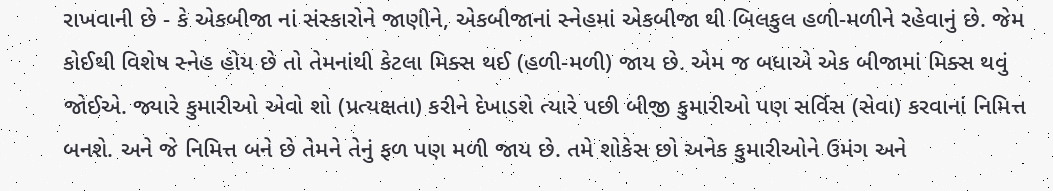રાખવાની છે - કે એકબીજા નાં સંસ્કારોને જાણીને, એકબીજાનાં સ્નેહમાં એકબીજા થી બિલકુલ હળી-મળીને રહેવાનું છે. જેમ કોઈથી વિશેષ સ્નેહ હોય છે તો તેમનાંથી કેટલા મિક્સ થઈ (હળી-મળી) જાય છે. એમ જ બધાએ એક બીજામાં મિક્સ થવું જોઈએ. જ્યારે કુમારીઓ એવો શો (પ્રત્યક્ષતા) કરીને દેખાડશે ત્યારે પછી બીજી કુમારીઓ પણ સર્વિસ (સેવા) કરવાનાં નિમિત્ત બનશે. અને જે નિમિત્ત બને છે તેમને તેનું ફળ પણ મળી જાય છે. તમે શોકેસ છો અનેક કુમારીઓને ઉમંગ અને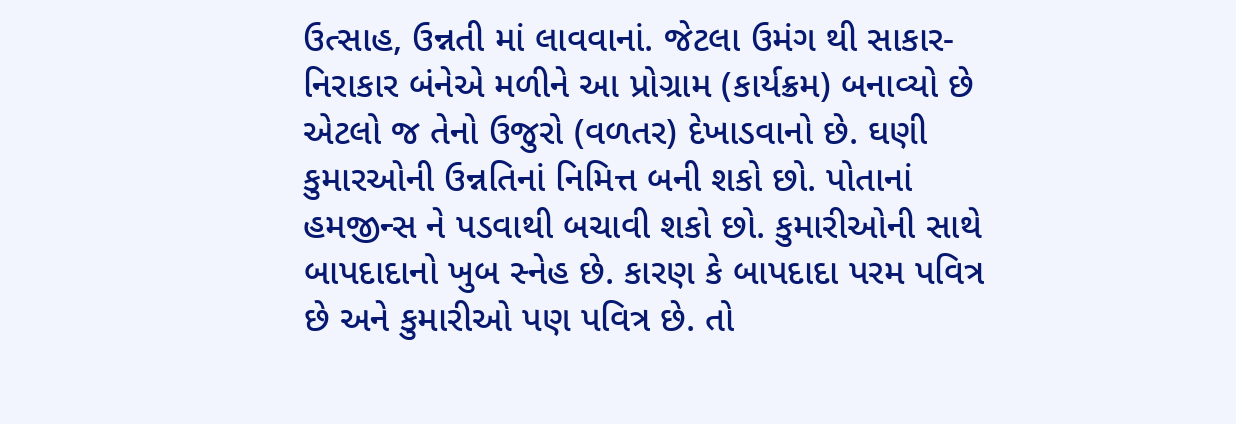ઉત્સાહ, ઉન્નતી માં લાવવાનાં. જેટલા ઉમંગ થી સાકાર-નિરાકાર બંનેએ મળીને આ પ્રોગ્રામ (કાર્યક્રમ) બનાવ્યો છે એટલો જ તેનો ઉજુરો (વળતર) દેખાડવાનો છે. ઘણી કુમારઓની ઉન્નતિનાં નિમિત્ત બની શકો છો. પોતાનાં હમજીન્સ ને પડવાથી બચાવી શકો છો. કુમારીઓની સાથે બાપદાદાનો ખુબ સ્નેહ છે. કારણ કે બાપદાદા પરમ પવિત્ર છે અને કુમારીઓ પણ પવિત્ર છે. તો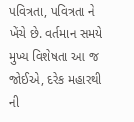પવિત્રતા, પવિત્રતા ને ખેંચે છે. વર્તમાન સમયે મુખ્ય વિશેષતા આ જ જોઈએ, દરેક મહારથી ની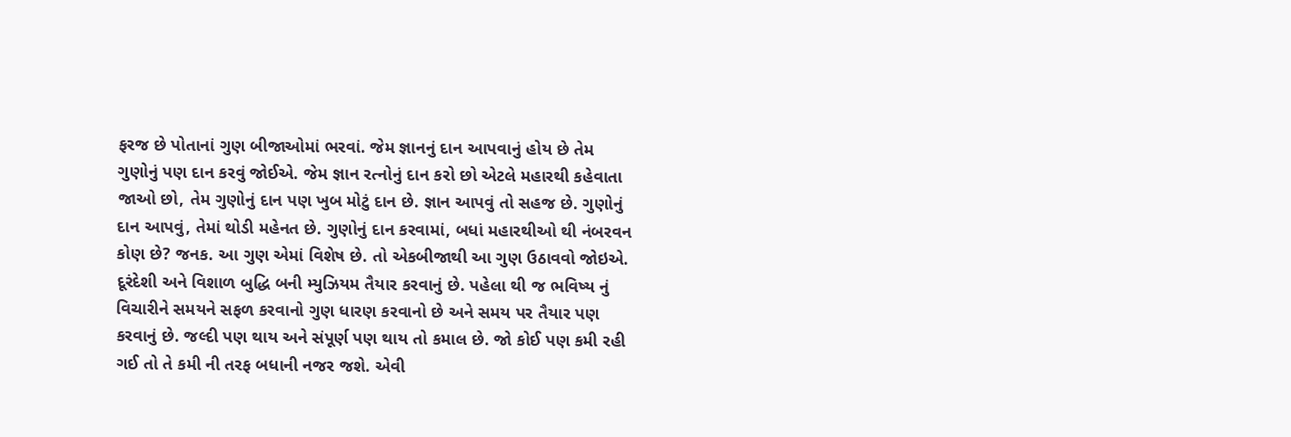ફરજ છે પોતાનાં ગુણ બીજાઓમાં ભરવાં. જેમ જ્ઞાનનું દાન આપવાનું હોય છે તેમ ગુણોનું પણ દાન કરવું જોઈએ. જેમ જ્ઞાન રત્નોનું દાન કરો છો એટલે મહારથી કહેવાતા જાઓ છો, તેમ ગુણોનું દાન પણ ખુબ મોટું દાન છે. જ્ઞાન આપવું તો સહજ છે. ગુણોનું દાન આપવું, તેમાં થોડી મહેનત છે. ગુણોનું દાન કરવામાં, બધાં મહારથીઓ થી નંબરવન કોણ છે? જનક. આ ગુણ એમાં વિશેષ છે. તો એકબીજાથી આ ગુણ ઉઠાવવો જોઇએ.
દૂરંદેશી અને વિશાળ બુદ્ધિ બની મ્યુઝિયમ તૈયાર કરવાનું છે. પહેલા થી જ ભવિષ્ય નું વિચારીને સમયને સફળ કરવાનો ગુણ ધારણ કરવાનો છે અને સમય પર તૈયાર પણ કરવાનું છે. જલ્દી પણ થાય અને સંપૂર્ણ પણ થાય તો કમાલ છે. જો કોઈ પણ કમી રહી ગઈ તો તે કમી ની તરફ બધાની નજર જશે. એવી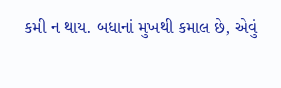કમી ન થાય. બધાનાં મુખથી કમાલ છે, એવું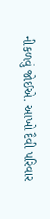નીકળવું જોઈએ. આખો દૈવી પરિવાર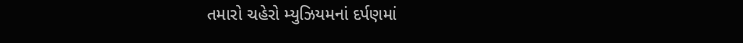તમારો ચહેરો મ્યુઝિયમનાં દર્પણમાં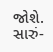જોશે. સારું-